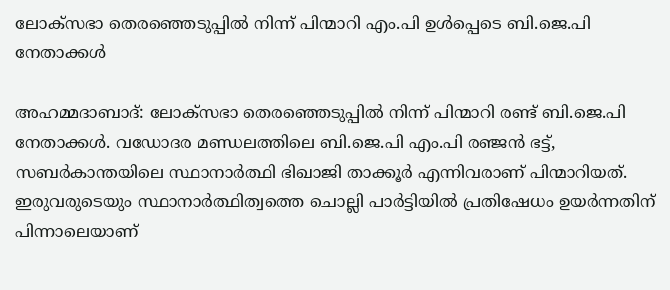ലോക്സഭാ തെരഞ്ഞെടുപ്പിൽ നിന്ന് പിന്മാറി എം.പി ഉൾപ്പെടെ ബി.ജെ.പി നേതാക്കൾ

അഹമ്മദാബാദ്: ലോക്സഭാ തെരഞ്ഞെടുപ്പിൽ നിന്ന് പിന്മാറി രണ്ട് ബി.ജെ.പി നേതാക്കൾ. വഡോദര മണ്ഡലത്തിലെ ബി.ജെ.പി എം.പി രഞ്ജൻ ഭട്ട്, സബർകാന്തയിലെ സ്ഥാനാർത്ഥി ഭിഖാജി താക്കൂർ എന്നിവരാണ് പിന്മാറിയത്. ഇരുവരുടെയും സ്ഥാനാർത്ഥിത്വത്തെ ചൊല്ലി പാർട്ടിയിൽ പ്രതിഷേധം ഉയർന്നതിന് പിന്നാലെയാണ്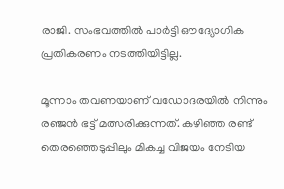രാജി. സംഭവത്തിൽ പാർട്ടി ഔദ്യോഗിക പ്രതികരണം നടത്തിയിട്ടില്ല.

മൂന്നാം തവണയാണ് വഡോദരയിൽ നിന്നും രഞ്ജൻ ഭട്ട് മത്സരിക്കുന്നത്. കഴിഞ്ഞ രണ്ട് തെരഞ്ഞെടുപ്പിലും മികച്ച വിജയം നേടിയ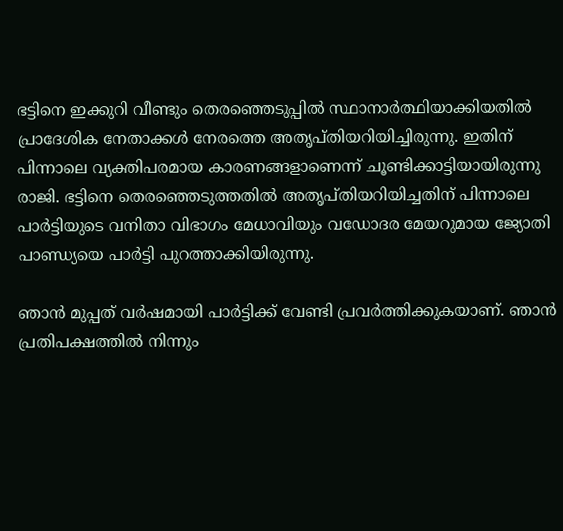ഭട്ടിനെ ഇക്കുറി വീണ്ടും തെരഞ്ഞെടുപ്പിൽ സ്ഥാനാർത്ഥിയാക്കിയതിൽ പ്രാദേശിക നേതാക്കൾ നേരത്തെ അതൃപ്തിയറിയിച്ചിരുന്നു. ഇതിന് പിന്നാലെ വ്യക്തിപരമായ കാരണങ്ങളാണെന്ന് ചൂണ്ടിക്കാട്ടിയായിരുന്നു രാജി. ഭട്ടിനെ തെരഞ്ഞെടുത്തതിൽ അതൃപ്തിയറിയിച്ചതിന് പിന്നാലെ പാർട്ടിയുടെ വനിതാ വിഭാഗം മേധാവിയും വഡോദര മേയറുമായ ജ്യോതി പാണ്ഡ്യയെ പാർട്ടി പുറത്താക്കിയിരുന്നു.

ഞാൻ മുപ്പത് വർഷമായി പാർട്ടിക്ക് വേണ്ടി പ്രവർത്തിക്കുകയാണ്. ഞാൻ പ്രതിപക്ഷത്തിൽ നിന്നും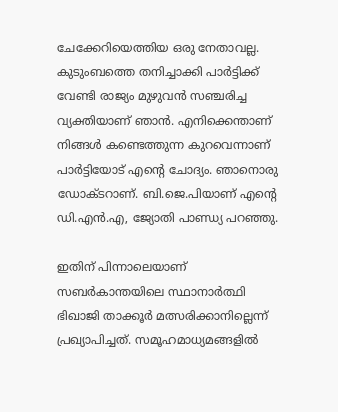ചേക്കേറിയെത്തിയ ഒരു നേതാവല്ല. കുടുംബത്തെ തനിച്ചാക്കി പാർട്ടിക്ക് വേണ്ടി രാജ്യം മുഴുവൻ സഞ്ചരിച്ച വ്യക്തിയാണ് ഞാൻ. എനിക്കെന്താണ് നിങ്ങൾ കണ്ടെത്തുന്ന കുറവെന്നാണ് പാർട്ടിയോട് എന്റെ ചോദ്യം. ഞാനൊരു ഡോക്ടറാണ്. ബി.ജെ.പിയാണ് എന്റെ ഡി.എൻ.എ, ജ്യോതി പാണ്ഡ്യ പറഞ്ഞു.

ഇതിന് പിന്നാലെയാണ് സബർകാന്തയിലെ സ്ഥാനാർത്ഥി ഭിഖാജി താക്കൂർ മത്സരിക്കാനില്ലെന്ന് പ്രഖ്യാപിച്ചത്. സമൂഹമാധ്യമങ്ങളിൽ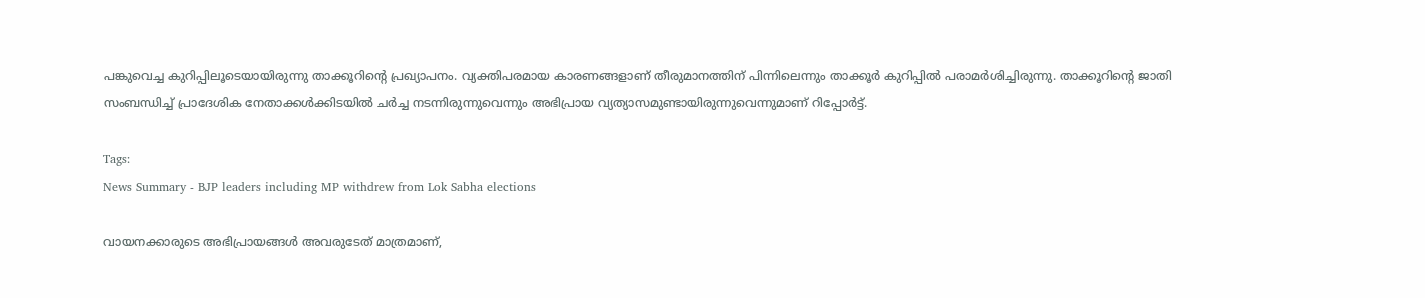പങ്കുവെച്ച കുറിപ്പിലൂടെയായിരുന്നു താക്കൂറിന്റെ പ്രഖ്യാപനം. വ്യക്തിപരമായ കാരണങ്ങളാണ് തീരുമാനത്തിന് പിന്നിലെന്നും താക്കൂർ കുറിപ്പിൽ പരാമർശിച്ചിരുന്നു. താക്കൂറിന്റെ ജാതി സംബന്ധിച്ച് പ്രാദേശിക നേതാക്കൾക്കിടയിൽ ചർച്ച നടന്നിരുന്നുവെന്നും അഭിപ്രായ വ്യത്യാസമുണ്ടായിരുന്നുവെന്നുമാണ് റിപ്പോർട്ട്.

Tags:
News Summary - BJP leaders including MP withdrew from Lok Sabha elections

വായനക്കാരുടെ അഭിപ്രായങ്ങള്‍ അവരുടേത് മാത്രമാണ്,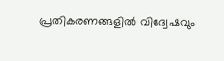പ്രതികരണങ്ങളിൽ വിദ്വേഷവും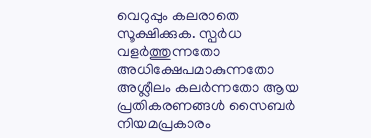വെറുപ്പും കലരാതെ സൂക്ഷിക്കുക. സ്പർധ വളർത്തുന്നതോ അധിക്ഷേപമാകുന്നതോ അശ്ലീലം കലർന്നതോ ആയ പ്രതികരണങ്ങൾ സൈബർ നിയമപ്രകാരം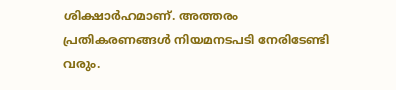ശിക്ഷാർഹമാണ്. അത്തരം പ്രതികരണങ്ങൾ നിയമനടപടി നേരിടേണ്ടി വരും.